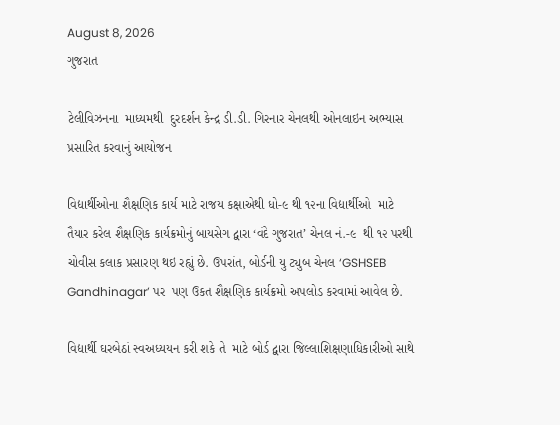August 8, 2026
ગુજરાત

ટેલીવિઝનના  માધ્યમથી  દુરદર્શન કેન્દ્ર ડી.ડી. ગિરનાર ચેનલથી ઓનલાઇન અભ્યાસ પ્રસારિત કરવાનું આયોજન

વિદ્યાર્થીઓના શૈક્ષણિક કાર્ય માટે રાજય કક્ષાએથી ધો-૯ થી ૧૨ના વિદ્યાર્થીઓ  માટે તૈયાર કરેલ શૈક્ષણિક કાર્યક્રમોનું બાયસેગ દ્વારા ‘વંદે ગુજરાત’ ચેનલ નં.-૯  થી ૧૨ પરથી  ચોવીસ કલાક પ્રસારણ થઇ રહ્યું છે. ઉપરાંત, બોર્ડની યુ ટ્યુબ ચેનલ ‘GSHSEB Gandhinagar’ પર  પણ ઉકત શૈક્ષણિક કાર્યક્રમો અપલોડ કરવામાં આવેલ છે.

વિદ્યાર્થી ઘરબેઠાં સ્વઅધ્યયન કરી શકે તે  માટે બોર્ડ દ્વારા જિલ્લાશિક્ષણાધિકારીઓ સાથે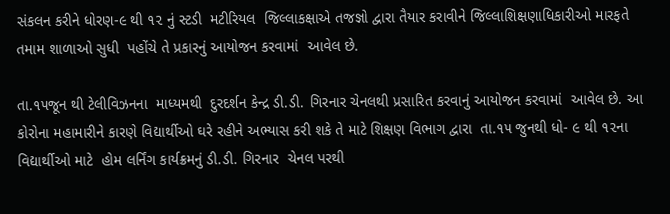સંકલન કરીને ધોરણ-૯ થી ૧૨ નું સ્ટડી  મટીરિયલ  જિલ્લાકક્ષાએ તજજ્ઞો દ્વારા તૈયાર કરાવીને જિલ્લાશિક્ષણાધિકારીઓ મારફતે તમામ શાળાઓ સુધી  પહોંચે તે પ્રકારનું આયોજન કરવામાં  આવેલ છે.

તા.૧૫જૂન થી ટેલીવિઝનના  માધ્યમથી  દુરદર્શન કેન્દ્ર ડી.ડી. ગિરનાર ચેનલથી પ્રસારિત કરવાનું આયોજન કરવામાં  આવેલ છે. આ કોરોના મહામારીને કારણે વિદ્યાર્થીઓ ઘરે રહીને અભ્યાસ કરી શકે તે માટે શિક્ષણ વિભાગ દ્વારા  તા.૧૫ જુનથી ધો- ૯ થી ૧૨ના વિદ્યાર્થીઓ માટે  હોમ લર્નિંગ કાર્યક્રમનું ડી.ડી. ગિરનાર  ચેનલ પરથી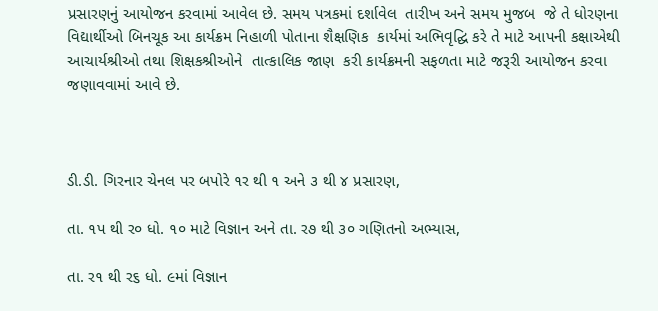પ્રસારણનું આયોજન કરવામાં આવેલ છે. સમય પત્રકમાં દર્શાવેલ  તારીખ અને સમય મુજબ  જે તે ધોરણના વિદ્યાર્થીઓ બિનચૂક આ કાર્યક્રમ નિહાળી પોતાના શૈક્ષણિક  કાર્યમાં અભિવૃદ્ઘિ કરે તે માટે આપની કક્ષાએથી આચાર્યશ્રીઓ તથા શિક્ષકશ્રીઓને  તાત્કાલિક જાણ  કરી કાર્યક્રમની સફળતા માટે જરૂરી આયોજન કરવા જણાવવામાં આવે છે.



ડી.ડી. ગિરનાર ચેનલ પર બપોરે ૧ર થી ૧ અને ૩ થી ૪ પ્રસારણ,

તા. ૧પ થી ર૦ ધો. ૧૦ માટે વિજ્ઞાન અને તા. ર૭ થી ૩૦ ગણિતનો અભ્યાસ,

તા. ર૧ થી ર૬ ધો. ૯માં વિજ્ઞાન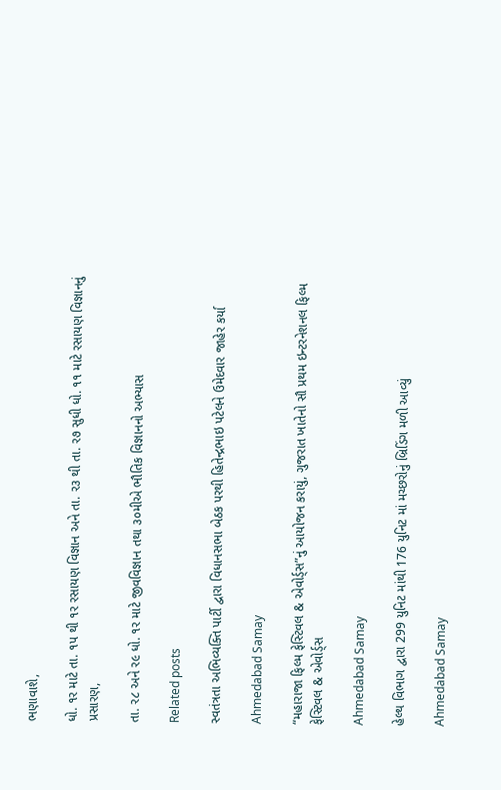ભણાવાશે,

ધો. ૧ર માટે તા. ૧પ થી ૧ર રસાયણ વિજ્ઞાન અને તા. ર૩ થી તા. ર૭ સુધી ધો. ૧૧ માટે રસાયણ વિજ્ઞાનનું પ્રસારણ,

તા. ર૮ અને ર૯ ધો. ૧ર માટે જીવવિજ્ઞાન તથા ૩૦મીએ ભૌતિક વિજ્ઞાનનો અભ્યાસ

Related posts

સ્વતંત્રતા અભિવ્યક્તિ પાર્ટી દ્વારા વિધાનસભા બેઠક પરથી હિતેન્દ્રભાઇ પટેલને ઉમેદવાર જાહેર કર્યા

Ahmedabad Samay

“મહારાજા ફિલ્મ ફેસ્ટિવલ & એવોર્ડ્સ”નું આયોજન કરાયું, ગુજરાત ખાતેનો સૌ પ્રથમ ઇન્ટરનેશનલ ફિલ્મ ફેસ્ટિવલ & એવોર્ડ્સ

Ahmedabad Samay

હેલ્થ વિભાગ દ્વારા 299 યુનિટ માંથી 176 યુનિટ માં મચ્છરોનું બ્રિડિંગ મળી આવ્યું

Ahmedabad Samay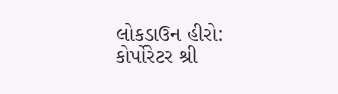લોકડાઉન હીરો: કોર્પોરેટર શ્રી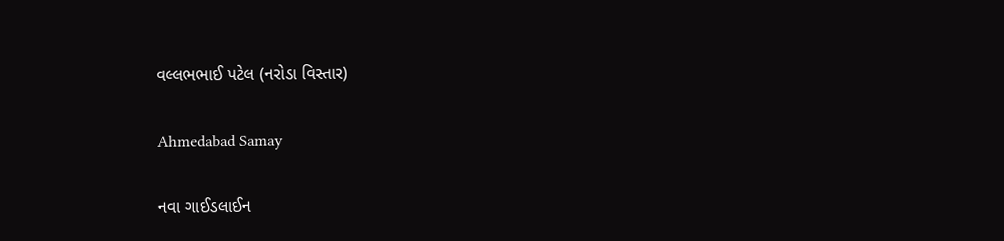વલ્લભભાઈ પટેલ (નરોડા વિસ્તાર)

Ahmedabad Samay

નવા ગાઈડલાઈન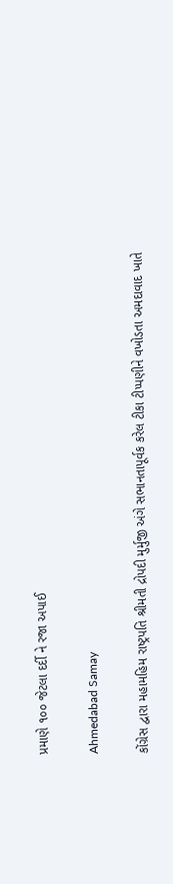પ્રમાણે ૧૦૦ જેટલા દર્દી ને રજા અપાઈ

Ahmedabad Samay

કોંગ્રેસ દ્વારા મહામહિમ રાષ્ટ્રપતિ શ્રીમતી દ્રોપદી મુર્મુજી અંગે સભાનતાપૂર્વક કરેલ ટીકા ટીપ્પણીને વખોડતા અમદાવાદ ખાતે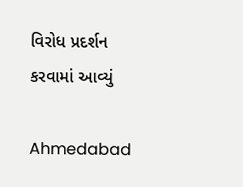વિરોધ પ્રદર્શન કરવામાં આવ્યું

Ahmedabad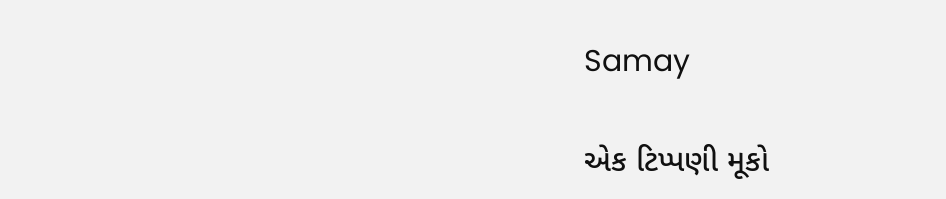Samay

એક ટિપ્પણી મૂકો